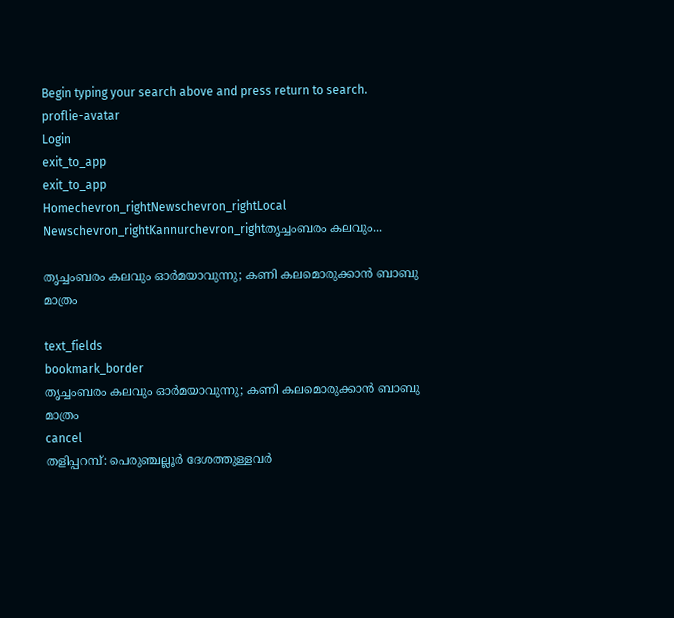Begin typing your search above and press return to search.
proflie-avatar
Login
exit_to_app
exit_to_app
Homechevron_rightNewschevron_rightLocal Newschevron_rightKannurchevron_rightതൃച്ചംബരം കലവും...

തൃച്ചംബരം കലവും ഓർമയാവുന്നു; കണി കലമൊരുക്കാൻ ബാബു മാത്രം

text_fields
bookmark_border
തൃച്ചംബരം കലവും ഓർമയാവുന്നു; കണി കലമൊരുക്കാൻ ബാബു മാത്രം
cancel
തളിപ്പറമ്പ്: പെരുഞ്ചല്ലൂർ ദേശത്തുള്ളവർ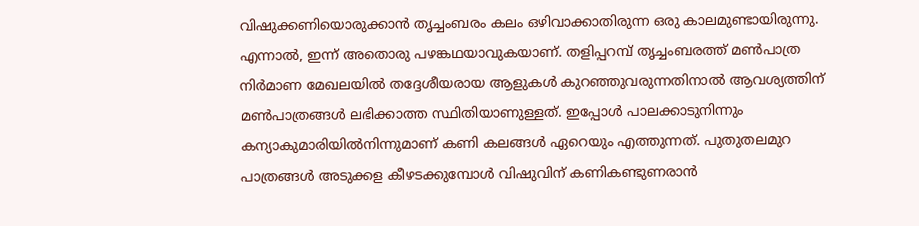വിഷുക്കണിയൊരുക്കാൻ തൃച്ചംബരം കലം ഒഴിവാക്കാതിരുന്ന ഒരു കാലമുണ്ടായിരുന്നു. എന്നാൽ, ഇന്ന് അതൊരു പഴങ്കഥയാവുകയാണ്. തളിപ്പറമ്പ് തൃച്ചംബരത്ത് മൺപാത്ര നിർമാണ മേഖലയിൽ തദ്ദേശീയരായ ആളുകൾ കുറഞ്ഞുവരുന്നതിനാൽ ആവശ്യത്തിന് മൺപാത്രങ്ങൾ ലഭിക്കാത്ത സ്ഥിതിയാണുള്ളത്. ഇപ്പോൾ പാലക്കാടുനിന്നും കന്യാകുമാരിയിൽനിന്നുമാണ് കണി കലങ്ങൾ ഏറെയും എത്തുന്നത്. പുതുതലമുറ പാത്രങ്ങള്‍ അടുക്കള കീഴടക്കുമ്പോള്‍ വിഷുവിന് കണികണ്ടുണരാന്‍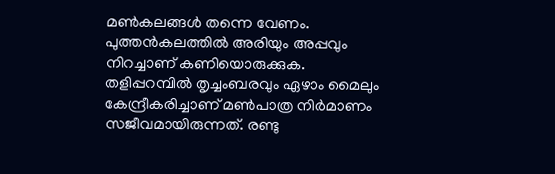മൺകലങ്ങള്‍ തന്നെ വേണം. പുത്തന്‍കലത്തില്‍ അരിയും അപ്പവും നിറച്ചാണ് കണിയൊരുക്കുക. തളിപ്പറമ്പിൽ തൃച്ചംബരവും ഏഴാം മൈലും കേന്ദ്രീകരിച്ചാണ് മൺപാത്ര നിർമാണം സജീവമായിരുന്നത്. രണ്ടു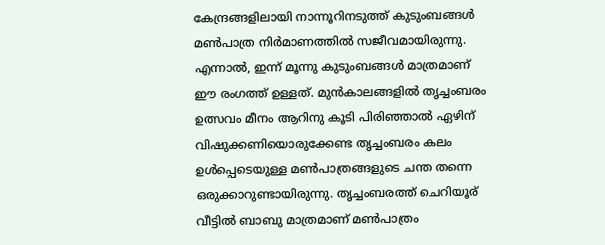കേന്ദ്രങ്ങളിലായി നാന്നൂറിനടുത്ത് കുടുംബങ്ങൾ മൺപാത്ര നിർമാണത്തിൽ സജീവമായിരുന്നു. എന്നാൽ, ഇന്ന് മൂന്നു കുടുംബങ്ങൾ മാത്രമാണ് ഈ രംഗത്ത് ഉള്ളത്. മുൻകാലങ്ങളിൽ തൃച്ചംബരം ഉത്സവം മീനം ആറിനു കൂടി പിരിഞ്ഞാൽ ഏഴിന് വിഷുക്കണിയൊരുക്കേണ്ട തൃച്ചംബരം കലം ഉൾപ്പെടെയുള്ള മൺപാത്രങ്ങളുടെ ചന്ത തന്നെ ഒരുക്കാറുണ്ടായിരുന്നു. തൃച്ചംബരത്ത് ചെറിയൂര് വീട്ടിൽ ബാബു മാത്രമാണ് മൺപാത്രം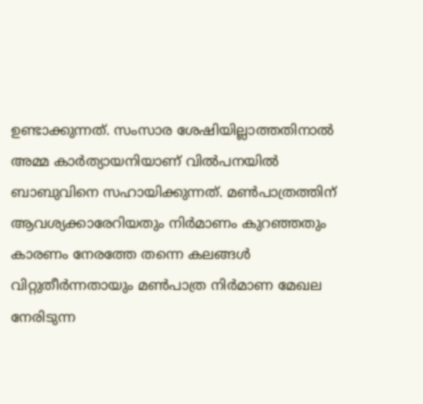ഉണ്ടാക്കുന്നത്. സംസാര ശേഷിയില്ലാത്തതിനാൽ അമ്മ കാർത്യായനിയാണ് വിൽപനയിൽ ബാബുവിനെ സഹായിക്കുന്നത്. മൺപാത്രത്തിന് ആവശ്യക്കാരേറിയതും നിർമാണം കുറഞ്ഞതും കാരണം നേരത്തേ തന്നെ കലങ്ങൾ വിറ്റുതീർന്നതായും മൺപാത്ര നിർമാണ മേഖല നേരിടുന്ന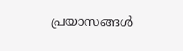പ്രയാസങ്ങൾ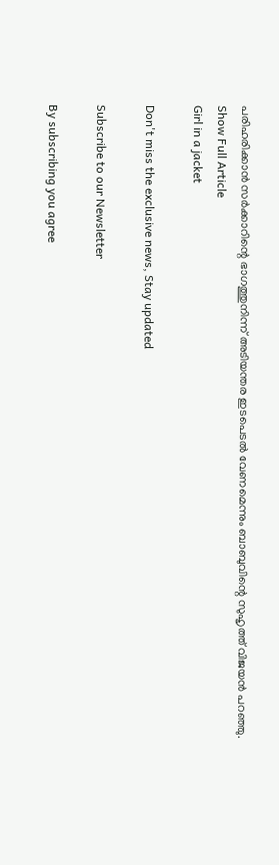പരിഹരിക്കാൻ സർക്കാറിന്റെ ഭാഗത്തുനിന്ന് അടിയന്തര ഇടപെടൽ വേണമെന്നും ബാബുവിന്റെ സുഹൃത്ത് വിജയൻ പറഞ്ഞു.
Show Full Article
Girl in a jacket

Don't miss the exclusive news, Stay updated

Subscribe to our Newsletter

By subscribing you agree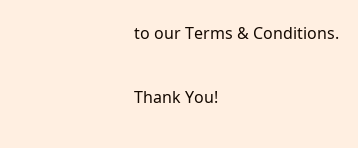to our Terms & Conditions.

Thank You!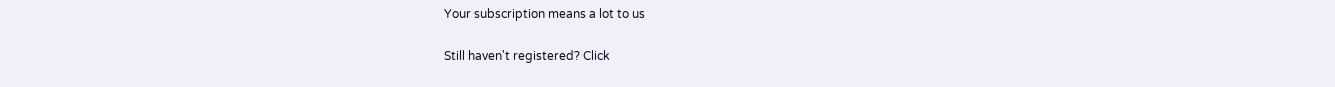Your subscription means a lot to us

Still haven't registered? Click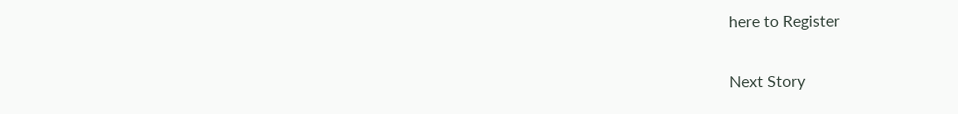here to Register

Next Story